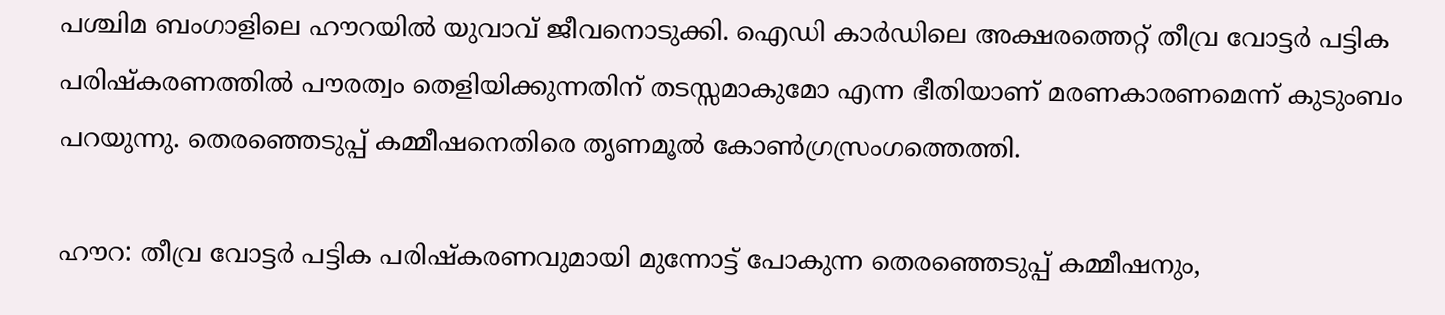പശ്ചിമ ബംഗാളിലെ ഹൗറയിൽ യുവാവ് ജീവനൊടുക്കി. ഐഡി കാർഡിലെ അക്ഷരത്തെറ്റ് തീവ്ര വോട്ടർ പട്ടിക പരിഷ്കരണത്തിൽ പൗരത്വം തെളിയിക്കുന്നതിന് തടസ്സമാകുമോ എന്ന ഭീതിയാണ് മരണകാരണമെന്ന് കുടുംബം പറയുന്നു. തെരഞ്ഞെടുപ്പ് കമ്മീഷനെതിരെ തൃണമൂൽ കോൺഗ്രസ്രംഗത്തെത്തി.

ഹൗറ: തീവ്ര വോട്ടർ പട്ടിക പരിഷ്‌കരണവുമായി മുന്നോട്ട് പോകുന്ന തെരഞ്ഞെടുപ്പ് കമ്മീഷനും,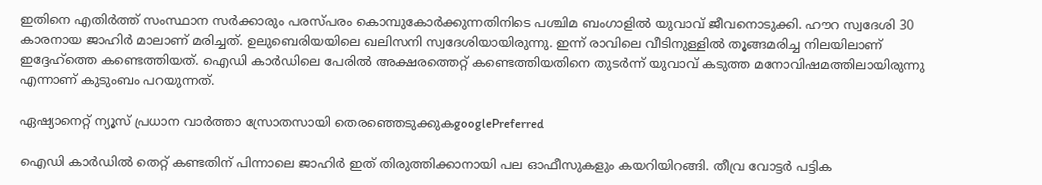ഇതിനെ എതിർത്ത് സംസ്ഥാന സർക്കാരും പരസ്പരം കൊമ്പുകോർക്കുന്നതിനിടെ പശ്ചിമ ബംഗാളിൽ യുവാവ് ജീവനൊടുക്കി. ഹൗറ സ്വദേശി 30 കാരനായ ജാഹിർ മാലാണ് മരിച്ചത്. ഉലുബെരിയയിലെ ഖലിസനി സ്വദേശിയായിരുന്നു. ഇന്ന് രാവിലെ വീടിനുള്ളിൽ തൂങ്ങമരിച്ച നിലയിലാണ് ഇദ്ദേഹ്ത്തെ കണ്ടെത്തിയത്. ഐഡി കാർഡിലെ പേരിൽ അക്ഷരത്തെറ്റ് കണ്ടെത്തിയതിനെ തുടർന്ന് യുവാവ് കടുത്ത മനോവിഷമത്തിലായിരുന്നു എന്നാണ് കുടുംബം പറയുന്നത്.

ഏഷ്യാനെറ്റ് ന്യൂസ് പ്രധാന വാർത്താ സ്രോതസായി തെരഞ്ഞെടുക്കുകgooglePreferred

ഐഡി കാർഡിൽ തെറ്റ് കണ്ടതിന് പിന്നാലെ ജാഹിർ ഇത് തിരുത്തിക്കാനായി പല ഓഫീസുകളും കയറിയിറങ്ങി. തീവ്ര വോട്ടർ പട്ടിക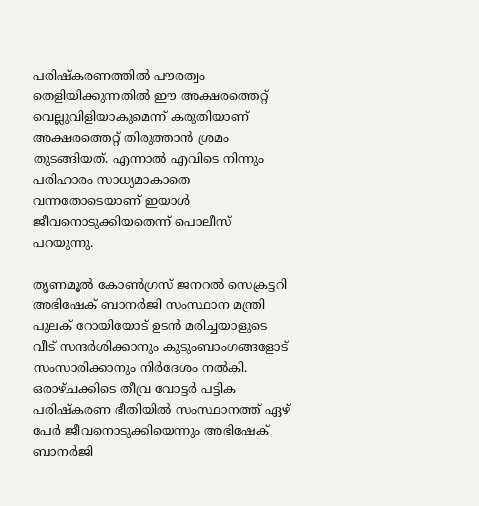പരിഷ്കരണത്തിൽ പൗരത്വം തെളിയിക്കുന്നതിൽ ഈ അക്ഷരത്തെറ്റ് വെല്ലുവിളിയാകുമെന്ന് കരുതിയാണ് അക്ഷരത്തെറ്റ് തിരുത്താൻ ശ്രമം തുടങ്ങിയത്. എന്നാൽ എവിടെ നിന്നും പരിഹാരം സാധ്യമാകാതെ വന്നതോടെയാണ് ഇയാൾ ജീവനൊടുക്കിയതെന്ന് പൊലീസ് പറയുന്നു.

തൃണമൂൽ കോൺഗ്രസ് ജനറൽ സെക്രട്ടറി അഭിഷേക് ബാനർജി സംസ്ഥാന മന്ത്രി പുലക് റോയിയോട് ഉടൻ മരിച്ചയാളുടെ വീട് സന്ദർശിക്കാനും കുടുംബാംഗങ്ങളോട് സംസാരിക്കാനും നിർദേശം നൽകി. ഒരാഴ്ചക്കിടെ തീവ്ര വോട്ടർ പട്ടിക പരിഷ്കരണ ഭീതിയിൽ സംസ്ഥാനത്ത് ഏഴ് പേർ ജീവനൊടുക്കിയെന്നും അഭിഷേക് ബാനർജി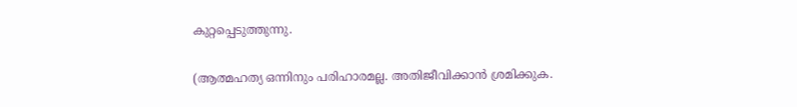കുറ്റപ്പെടുത്തുന്നു.

(ആത്മഹത്യ ഒന്നിനും പരിഹാരമല്ല. അതിജീവിക്കാൻ ശ്രമിക്കുക.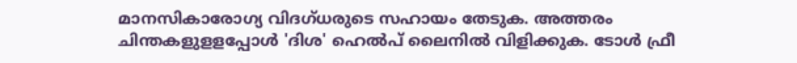മാനസികാരോഗ്യ വിദഗ്ധരുടെ സഹായം തേടുക. അത്തരം ചിന്തകളുളളപ്പോള്‍ 'ദിശ' ഹെല്‍പ് ലൈനില്‍ വിളിക്കുക. ടോള്‍ ഫ്രീ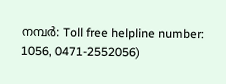നമ്പര്‍: Toll free helpline number: 1056, 0471-2552056)